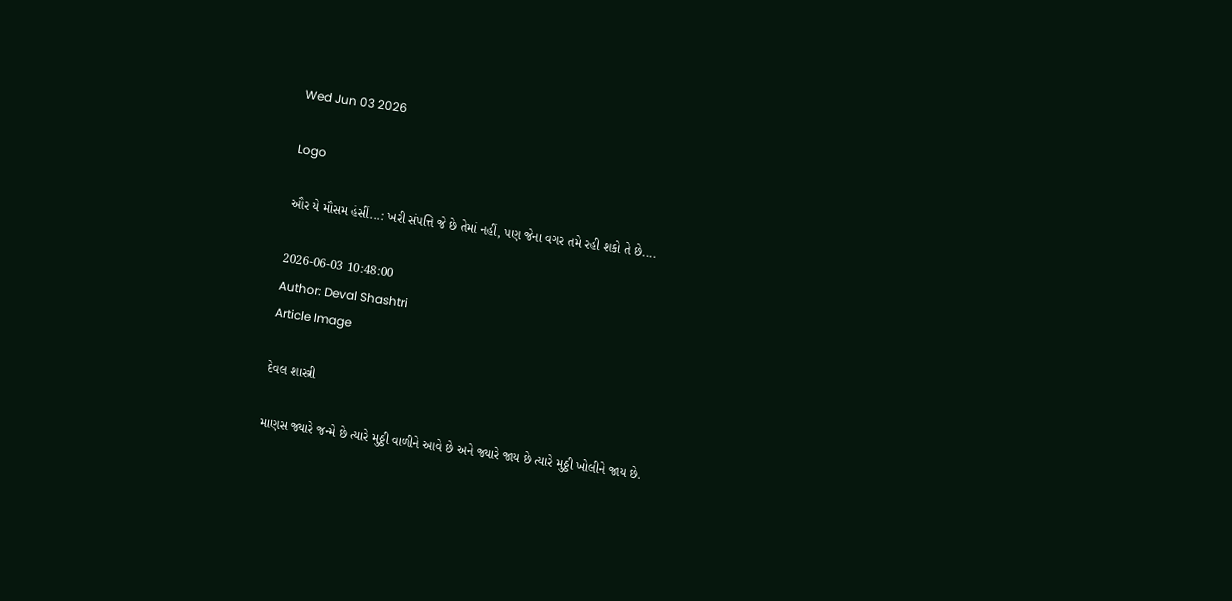Wed Jun 03 2026

Logo

ઔર યે મૌસમ હંસીં...: ખરી સંપત્તિ જે છે તેમાં નહીં, પણ જેના વગર તમે રહી શકો તે છે....

2026-06-03 10:48:00
Author: Deval Shashtri
Article Image

દેવલ શાસ્ત્રી

માણસ જ્યારે જન્મે છે ત્યારે મુઠ્ઠી વાળીને આવે છે અને જ્યારે જાય છે ત્યારે મુઠ્ઠી ખોલીને જાય છે.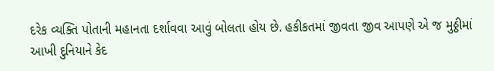દરેક વ્યક્તિ પોતાની મહાનતા દર્શાવવા આવું બોલતા હોય છે. હકીકતમાં જીવતા જીવ આપણે એ જ મુઠ્ઠીમાં આખી દુનિયાને કેદ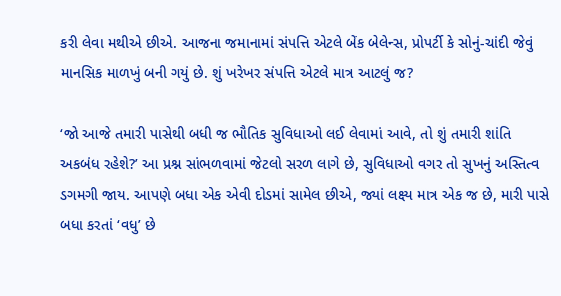કરી લેવા મથીએ છીએ. આજના જમાનામાં સંપત્તિ એટલે બેંક બેલેન્સ, પ્રોપર્ટી કે સોનું-ચાંદી જેવું માનસિક માળખું બની ગયું છે. શું ખરેખર સંપત્તિ એટલે માત્ર આટલું જ?

‘જો આજે તમારી પાસેથી બધી જ ભૌતિક સુવિધાઓ લઈ લેવામાં આવે, તો શું તમારી શાંતિ અકબંધ રહેશે?’ આ પ્રશ્ન સાંભળવામાં જેટલો સરળ લાગે છે, સુવિધાઓ વગર તો સુખનું અસ્તિત્વ ડગમગી જાય. આપણે બધા એક એવી દોડમાં સામેલ છીએ, જ્યાં લક્ષ્ય માત્ર એક જ છે, મારી પાસે બધા કરતાં ‘વધુ’ છે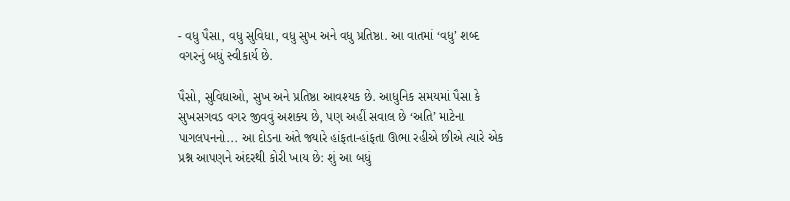- વધુ પૈસા, વધુ સુવિધા, વધુ સુખ અને વધુ પ્રતિષ્ઠા. આ વાતમાં ‘વધુ’ શબ્દ વગરનું બધું સ્વીકાર્ય છે.

પૈસો, સુવિધાઓ, સુખ અને પ્રતિષ્ઠા આવશ્યક છે. આધુનિક સમયમાં પૈસા કે સુખસગવડ વગર જીવવું અશક્ય છે, પણ અહીં સવાલ છે ‘અતિ’ માટેના પાગલપનનો... આ દોડના અંતે જ્યારે હાંફતા-હાંફતા ઊભા રહીએ છીએ ત્યારે એક પ્રશ્ન આપણને અંદરથી કોરી ખાય છે: શું આ બધું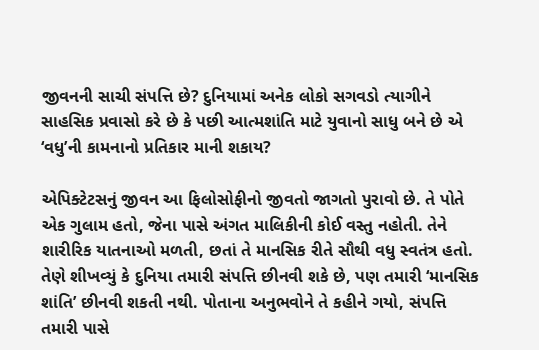જીવનની સાચી સંપત્તિ છે? દુનિયામાં અનેક લોકો સગવડો ત્યાગીને સાહસિક પ્રવાસો કરે છે કે પછી આત્મશાંતિ માટે યુવાનો સાધુ બને છે એ ‘વધુ’ની કામનાનો પ્રતિકાર માની શકાય?

એપિક્ટેટસનું જીવન આ ફિલોસોફીનો જીવતો જાગતો પુરાવો છે. તે પોતે એક ગુલામ હતો, જેના પાસે અંગત માલિકીની કોઈ વસ્તુ નહોતી. તેને શારીરિક યાતનાઓ મળતી, છતાં તે માનસિક રીતે સૌથી વધુ સ્વતંત્ર હતો. તેણે શીખવ્યું કે દુનિયા તમારી સંપત્તિ છીનવી શકે છે, પણ તમારી ‘માનસિક શાંતિ’ છીનવી શકતી નથી. પોતાના અનુભવોને તે કહીને ગયો, સંપત્તિ તમારી પાસે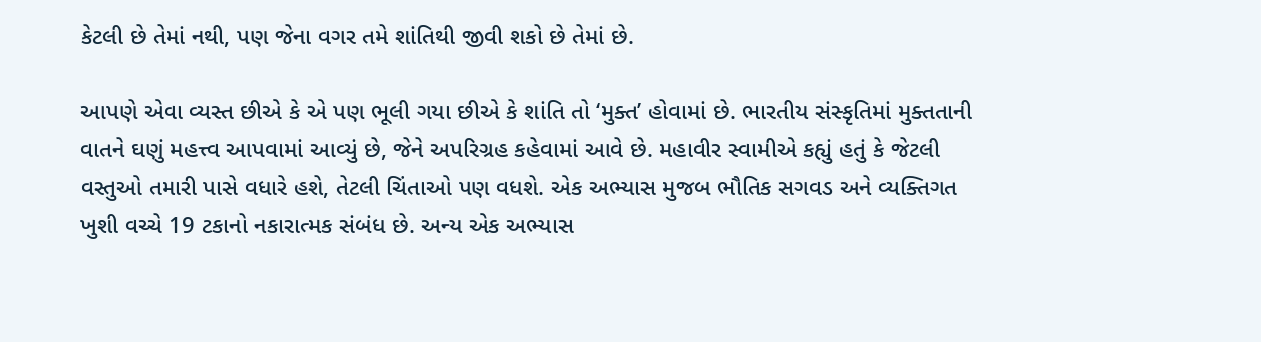કેટલી છે તેમાં નથી, પણ જેના વગર તમે શાંતિથી જીવી શકો છે તેમાં છે.

આપણે એવા વ્યસ્ત છીએ કે એ પણ ભૂલી ગયા છીએ કે શાંતિ તો ‘મુક્ત’ હોવામાં છે. ભારતીય સંસ્કૃતિમાં મુક્તતાની વાતને ઘણું મહત્ત્વ આપવામાં આવ્યું છે, જેને અપરિગ્રહ કહેવામાં આવે છે. મહાવીર સ્વામીએ કહ્યું હતું કે જેટલી વસ્તુઓ તમારી પાસે વધારે હશે, તેટલી ચિંતાઓ પણ વધશે. એક અભ્યાસ મુજબ ભૌતિક સગવડ અને વ્યક્તિગત ખુશી વચ્ચે 19 ટકાનો નકારાત્મક સંબંધ છે. અન્ય એક અભ્યાસ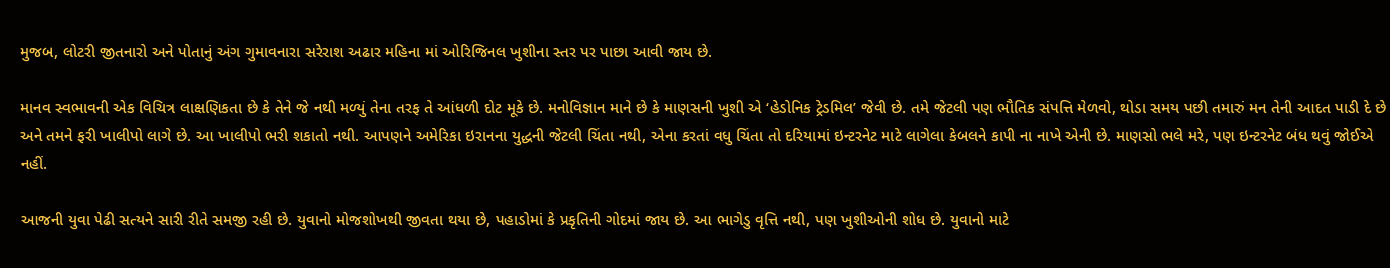મુજબ, લોટરી જીતનારો અને પોતાનું અંગ ગુમાવનારા સરેરાશ અઢાર મહિના માં ઓરિજિનલ ખુશીના સ્તર પર પાછા આવી જાય છે.

માનવ સ્વભાવની એક વિચિત્ર લાક્ષણિકતા છે કે તેને જે નથી મળ્યું તેના તરફ તે આંધળી દોટ મૂકે છે. મનોવિજ્ઞાન માને છે કે માણસની ખુશી એ ‘હેડોનિક ટ્રેડમિલ’ જેવી છે. તમે જેટલી પણ ભૌતિક સંપત્તિ મેળવો, થોડા સમય પછી તમારું મન તેની આદત પાડી દે છે અને તમને ફરી ખાલીપો લાગે છે. આ ખાલીપો ભરી શકાતો નથી. આપણને અમેરિકા ઇરાનના યુદ્ધની જેટલી ચિંતા નથી, એના કરતાં વધુ ચિંતા તો દરિયામાં ઇન્ટરનેટ માટે લાગેલા કેબલને કાપી ના નાખે એની છે. માણસો ભલે મરે, પણ ઇન્ટરનેટ બંધ થવું જોઈએ નહીં.

આજની યુવા પેઢી સત્યને સારી રીતે સમજી રહી છે. યુવાનો મોજશોખથી જીવતા થયા છે, પહાડોમાં કે પ્રકૃતિની ગોદમાં જાય છે. આ ભાગેડુ વૃત્તિ નથી, પણ ખુશીઓની શોધ છે. યુવાનો માટે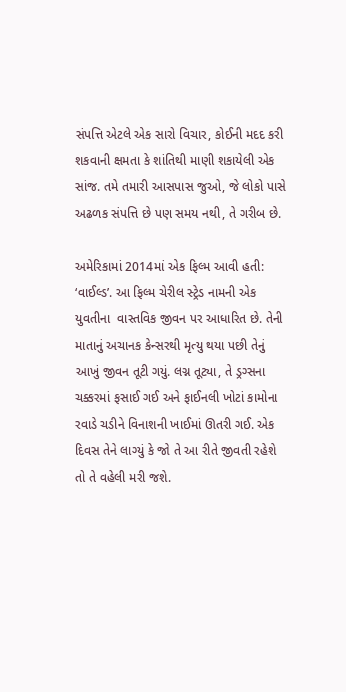સંપત્તિ એટલે એક સારો વિચાર, કોઈની મદદ કરી શકવાની ક્ષમતા કે શાંતિથી માણી શકાયેલી એક સાંજ. તમે તમારી આસપાસ જુઓ, જે લોકો પાસે અઢળક સંપત્તિ છે પણ સમય નથી, તે ગરીબ છે.

અમેરિકામાં 2014માં એક ફિલ્મ આવી હતી: ‘વાઈલ્ડ’. આ ફિલ્મ ચેરીલ સ્ટ્રેડ નામની એક યુવતીના  વાસ્તવિક જીવન પર આધારિત છે. તેની માતાનું અચાનક કેન્સરથી મૃત્યુ થયા પછી તેનું આખું જીવન તૂટી ગયું. લગ્ન તૂટ્યા, તે ડ્રગ્સના ચક્કરમાં ફસાઈ ગઈ અને ફાઈનલી ખોટાં કામોના રવાડે ચડીને વિનાશની ખાઈમાં ઊતરી ગઈ. એક દિવસ તેને લાગ્યું કે જો તે આ રીતે જીવતી રહેશે તો તે વહેલી મરી જશે.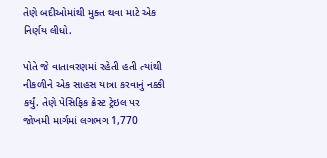તેણે બદીઓમાંથી મુક્ત થવા માટે એક નિર્ણય લીધો.

પોતે જે વાતાવરણમાં રહેતી હતી ત્યાંથી નીકળીને એક સાહસ યાત્રા કરવાનું નક્કી કર્યું. તેણે પેસિફિક ક્રેસ્ટ ટ્રેઇલ પર જોખમી માર્ગમાં લગભગ 1,770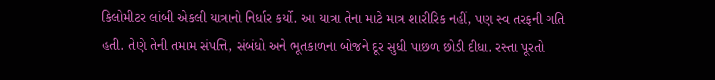કિલોમીટર લાંબી એકલી યાત્રાનો નિર્ધાર કર્યો. આ યાત્રા તેના માટે માત્ર શારીરિક નહીં, પણ સ્વ તરફની ગતિ હતી. તેણે તેની તમામ સંપત્તિ, સંબંધો અને ભૂતકાળના બોજને દૂર સુધી પાછળ છોડી દીધા. રસ્તા પૂરતો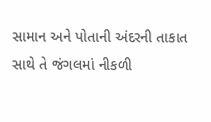સામાન અને પોતાની અંદરની તાકાત સાથે તે જંગલમાં નીકળી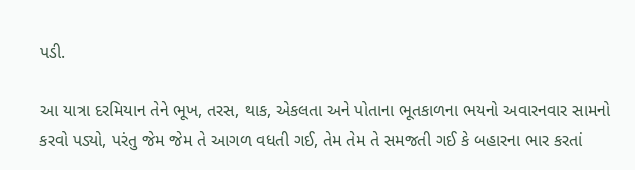પડી.

આ યાત્રા દરમિયાન તેને ભૂખ, તરસ, થાક, એકલતા અને પોતાના ભૂતકાળના ભયનો અવારનવાર સામનો કરવો પડ્યો, પરંતુ જેમ જેમ તે આગળ વધતી ગઈ, તેમ તેમ તે સમજતી ગઈ કે બહારના ભાર કરતાં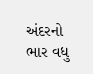અંદરનો ભાર વધુ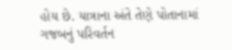હોય છે. યાત્રાના અંતે તેણે પોતાનામાં ગજબનું પરિવર્તન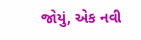જોયું, એક નવી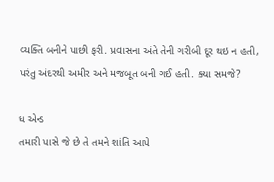વ્યક્તિ બનીને પાછી ફરી. પ્રવાસના અંતે તેની ગરીબી દૂર થઇ ન હતી, પરંતુ અંદરથી અમીર અને મજબૂત બની ગઈ હતી. ક્યા સમજે?

ધ એન્ડ
તમારી પાસે જે છે તે તમને શાંતિ આપે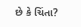છે કે ચિંતા?